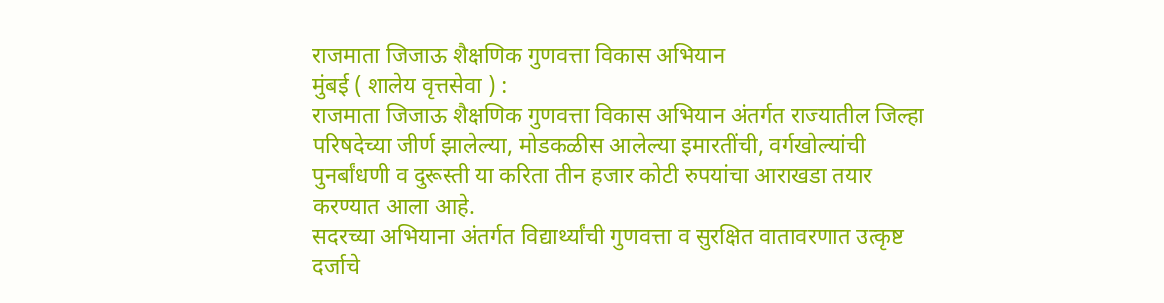राजमाता जिजाऊ शैक्षणिक गुणवत्ता विकास अभियान
मुंबई ( शालेय वृत्तसेवा ) :
राजमाता जिजाऊ शैक्षणिक गुणवत्ता विकास अभियान अंतर्गत राज्यातील जिल्हा परिषदेच्या जीर्ण झालेल्या, मोडकळीस आलेल्या इमारतींची, वर्गखोल्यांची पुनर्बांधणी व दुरूस्ती या करिता तीन हजार कोटी रुपयांचा आराखडा तयार करण्यात आला आहे.
सदरच्या अभियाना अंतर्गत विद्यार्थ्यांची गुणवत्ता व सुरक्षित वातावरणात उत्कृष्ट दर्जाचे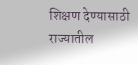शिक्षण देण्यासाठी राज्यातील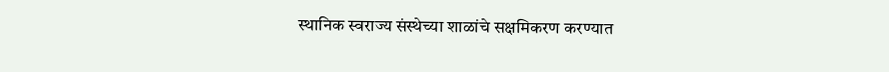स्थानिक स्वराज्य संस्थेच्या शाळांचे सक्षमिकरण करण्यात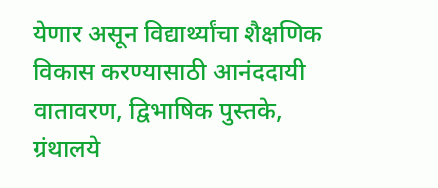येणार असून विद्यार्थ्यांचा शैक्षणिक विकास करण्यासाठी आनंददायी वातावरण, द्विभाषिक पुस्तके, ग्रंथालये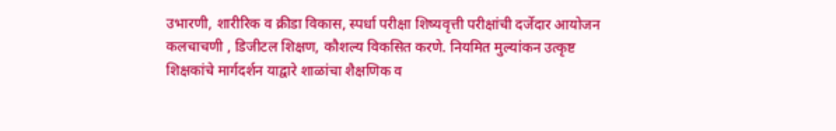उभारणी, शारीरिक व क्रीडा विकास, स्पर्धा परीक्षा शिष्यवृत्ती परीक्षांची दर्जेदार आयोजन कलचाचणी , डिजीटल शिक्षण, कौशल्य विकसित करणे. नियमित मुल्यांकन उत्कृष्ट शिक्षकांचे मार्गदर्शन याद्वारे शाळांचा शैक्षणिक व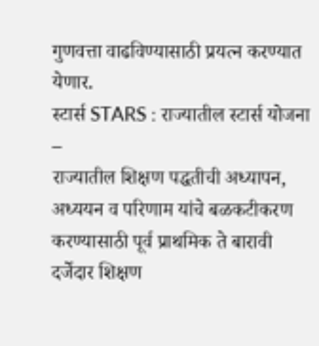गुणवत्ता वाढविण्यासाठी प्रयत्न करण्यात येणार.
स्टार्स STARS : राज्यातील स्टार्स योजना –
राज्यातील शिक्षण पद्धतीची अध्यापन, अध्ययन व परिणाम यांचे बळकटीकरण करण्यासाठी पूर्व प्राथमिक ते बारावी दर्जेदार शिक्षण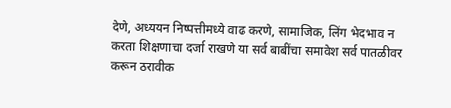देणे, अध्ययन निष्पत्तीमध्ये वाढ करणे, सामाजिक, लिंग भेदभाव न करता शिक्षणाचा दर्जा राखणे या सर्व बाबींचा समावेश सर्व पातळीवर करून ठरावीक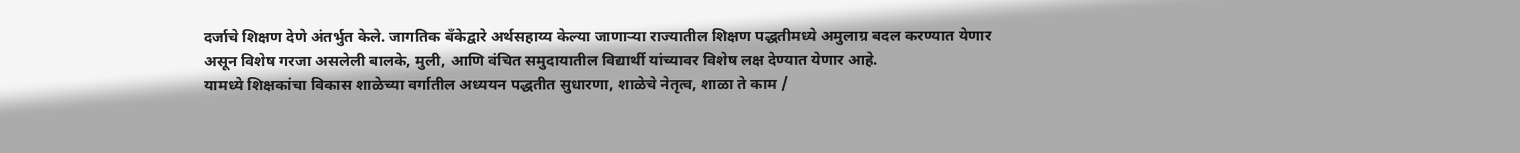दर्जाचे शिक्षण देणे अंतर्भुत केले. जागतिक बँकेद्वारे अर्थसहाय्य केल्या जाणाऱ्या राज्यातील शिक्षण पद्धतीमध्ये अमुलाग्र बदल करण्यात येणार असून विशेष गरजा असलेली बालके, मुली, आणि वंचित समुदायातील विद्यार्थी यांच्यावर विशेष लक्ष देण्यात येणार आहे.
यामध्ये शिक्षकांचा विकास शाळेच्या वर्गातील अध्ययन पद्धतीत सुधारणा, शाळेचे नेतृत्व, शाळा ते काम /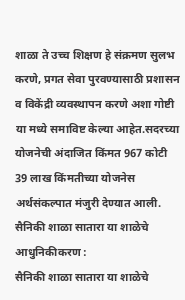शाळा ते उच्च शिक्षण हे संक्रमण सुलभ करणे, प्रगत सेवा पुरवण्यासाठी प्रशासन व विकेंद्री व्यवस्थापन करणे अशा गोष्टी या मध्ये समाविष्ट केल्या आहेत.सदरच्या योजनेची अंदाजित किंमत 967 कोटी 39 लाख किंमतीच्या योजनेस अर्थसंकल्पात मंजुरी देण्यात आली.
सैनिकी शाळा सातारा या शाळेचे आधुनिकीकरण :
सैनिकी शाळा सातारा या शाळेचे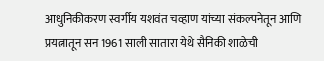आधुनिकीकरण स्वर्गीय यशवंत चव्हाण यांच्या संकल्पनेतून आणि प्रयत्नातून सन 1961 साली सातारा येथे सैनिकी शाळेची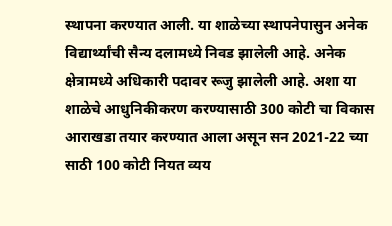स्थापना करण्यात आली. या शाळेच्या स्थापनेपासुन अनेक विद्यार्थ्यांची सैन्य दलामध्ये निवड झालेली आहे. अनेक क्षेत्रामध्ये अधिकारी पदावर रूजु झालेली आहे. अशा या शाळेचे आधुनिकीकरण करण्यासाठी 300 कोटी चा विकास आराखडा तयार करण्यात आला असून सन 2021-22 च्या साठी 100 कोटी नियत व्यय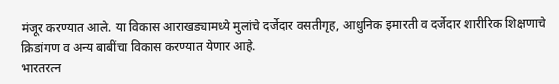मंजूर करण्यात आले. या विकास आराखड्यामध्ये मुलांचे दर्जेदार वसतीगृह, आधुनिक इमारती व दर्जेदार शारीरिक शिक्षणाचे क्रिडांगण व अन्य बाबींचा विकास करण्यात येणार आहे.
भारतरत्न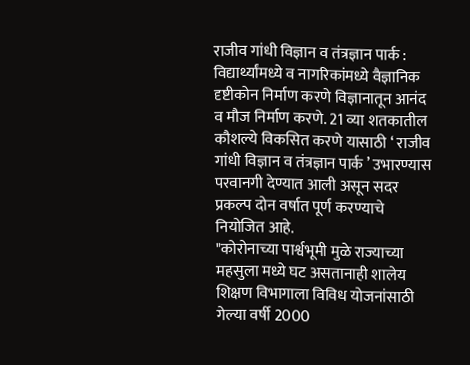राजीव गांधी विज्ञान व तंत्रज्ञान पार्क :
विद्यार्थ्यांमध्ये व नागरिकांमध्ये वैज्ञानिक दृष्टीकोन निर्माण करणे विज्ञानातून आनंद व मौज निर्माण करणे. 21 व्या शतकातील कौशल्ये विकसित करणे यासाठी ‘ राजीव गांधी विज्ञान व तंत्रज्ञान पार्क ’ उभारण्यास परवानगी देण्यात आली असून सदर प्रकल्प दोन वर्षात पूर्ण करण्याचे नियोजित आहे.
"कोरोनाच्या पार्श्वभूमी मुळे राज्याच्या महसुला मध्ये घट असतानाही शालेय शिक्षण विभागाला विविध योजनांसाठी गेल्या वर्षी 2000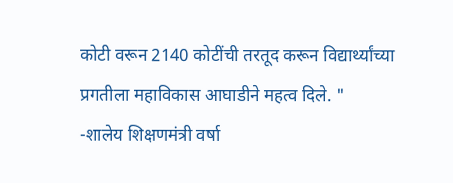कोटी वरून 2140 कोटींची तरतूद करून विद्यार्थ्यांच्या प्रगतीला महाविकास आघाडीने महत्व दिले. "
-शालेय शिक्षणमंत्री वर्षा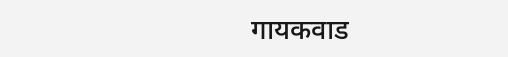गायकवाड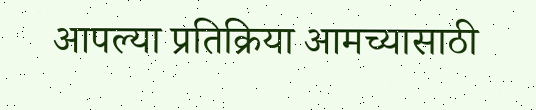आपल्या प्रतिक्रिया आमच्यासाठी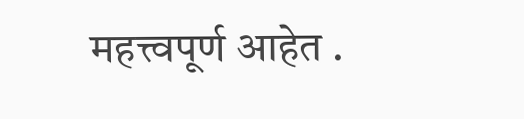महत्त्वपूर्ण आहेत .